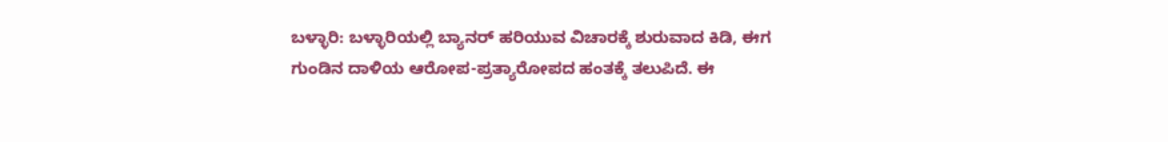ಬಳ್ಳಾರಿ: ಬಳ್ಳಾರಿಯಲ್ಲಿ ಬ್ಯಾನರ್ ಹರಿಯುವ ವಿಚಾರಕ್ಕೆ ಶುರುವಾದ ಕಿಡಿ, ಈಗ ಗುಂಡಿನ ದಾಳಿಯ ಆರೋಪ-ಪ್ರತ್ಯಾರೋಪದ ಹಂತಕ್ಕೆ ತಲುಪಿದೆ. ಈ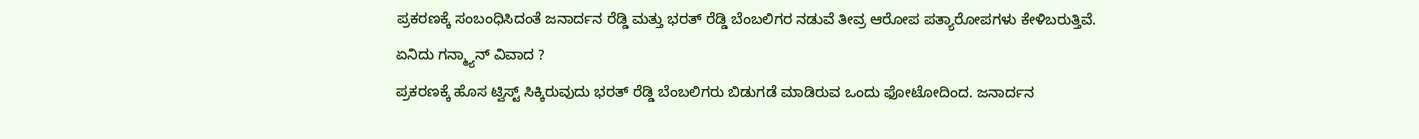ಪ್ರಕರಣಕ್ಕೆ ಸಂಬಂಧಿಸಿದಂತೆ ಜನಾರ್ದನ ರೆಡ್ಡಿ ಮತ್ತು ಭರತ್ ರೆಡ್ಡಿ ಬೆಂಬಲಿಗರ ನಡುವೆ ತೀವ್ರ ಆರೋಪ ಪತ್ಯಾರೋಪಗಳು ಕೇಳಿಬರುತ್ತಿವೆ.
ಏನಿದು ಗನ್ಮ್ಯಾನ್ ವಿವಾದ ?
ಪ್ರಕರಣಕ್ಕೆ ಹೊಸ ಟ್ವಿಸ್ಟ್ ಸಿಕ್ಕಿರುವುದು ಭರತ್ ರೆಡ್ಡಿ ಬೆಂಬಲಿಗರು ಬಿಡುಗಡೆ ಮಾಡಿರುವ ಒಂದು ಫೋಟೋದಿಂದ. ಜನಾರ್ದನ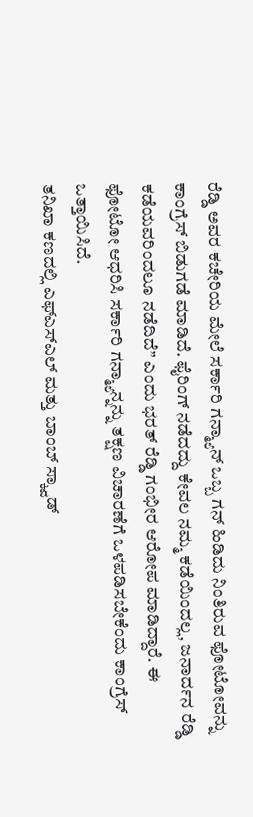ರೆಡ್ಡಿ ಅವರ ಕಚೇರಿಯ ಮೇಲೆ ಸರ್ಕಾರಿ ಗನ್ಮ್ಯಾನ್ ಒಬ್ಬ ಗನ್ ಹಿಡಿದು ನಿಂತಿರುವ ಫೋಟೋವನ್ನು ಕಾಂಗ್ರೆಸ್ ಬಿಡುಗಡೆ ಮಾಡಿದೆ. ಫೈರಿಂಗ್ ನಡೆದದ್ದು ಕೇವಲ ನಮ್ಮ ಕಡೆಯಿಂದಲ್ಲ, ಜನಾರ್ದನ ರೆಡ್ಡಿ ಕಡೆಯವರಿಂದಲೂ ನಡೆದಿದೆ” ಎಂದು ಭರತ್ ರೆಡ್ಡಿ ಗಂಭೀರ ಆರೋಪ ಮಾಡಿದ್ದಾರೆ. ಈ ಫೋಟೋ ಆಧರಿಸಿ ಸರ್ಕಾರಿ ಗನ್ಮ್ಯಾನ್ನನ್ನು ತಕ್ಷಣ ವಿಚಾರಣೆಗೆ ಒಳಪಡಿಸಬೇಕೆಂದು ಕಾಂಗ್ರೆಸ್ ಒತ್ತಾಯಿಸಿದೆ.
ತನಿಖಾ ಕಣದಲ್ಲಿ ಎಫ್ಎಸ್ಎಲ್ ಮತ್ತು ಬಾಂಬ್ ಸ್ಕ್ವಾಡ್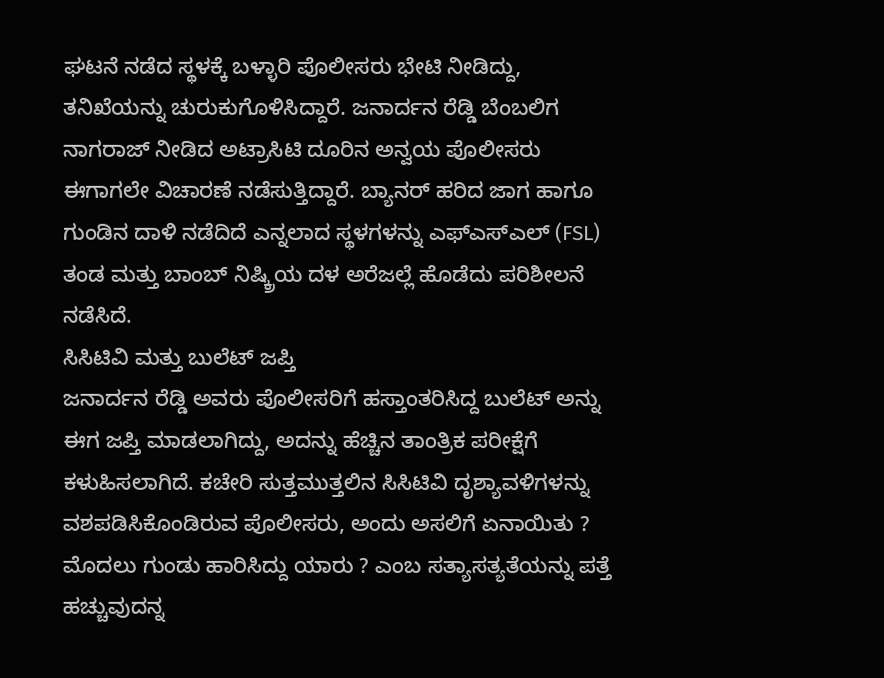ಘಟನೆ ನಡೆದ ಸ್ಥಳಕ್ಕೆ ಬಳ್ಳಾರಿ ಪೊಲೀಸರು ಭೇಟಿ ನೀಡಿದ್ದು, ತನಿಖೆಯನ್ನು ಚುರುಕುಗೊಳಿಸಿದ್ದಾರೆ. ಜನಾರ್ದನ ರೆಡ್ಡಿ ಬೆಂಬಲಿಗ ನಾಗರಾಜ್ ನೀಡಿದ ಅಟ್ರಾಸಿಟಿ ದೂರಿನ ಅನ್ವಯ ಪೊಲೀಸರು ಈಗಾಗಲೇ ವಿಚಾರಣೆ ನಡೆಸುತ್ತಿದ್ದಾರೆ. ಬ್ಯಾನರ್ ಹರಿದ ಜಾಗ ಹಾಗೂ ಗುಂಡಿನ ದಾಳಿ ನಡೆದಿದೆ ಎನ್ನಲಾದ ಸ್ಥಳಗಳನ್ನು ಎಫ್ಎಸ್ಎಲ್ (FSL) ತಂಡ ಮತ್ತು ಬಾಂಬ್ ನಿಷ್ಕ್ರಿಯ ದಳ ಅರೆಜಲ್ಲೆ ಹೊಡೆದು ಪರಿಶೀಲನೆ ನಡೆಸಿದೆ.
ಸಿಸಿಟಿವಿ ಮತ್ತು ಬುಲೆಟ್ ಜಪ್ತಿ
ಜನಾರ್ದನ ರೆಡ್ಡಿ ಅವರು ಪೊಲೀಸರಿಗೆ ಹಸ್ತಾಂತರಿಸಿದ್ದ ಬುಲೆಟ್ ಅನ್ನು ಈಗ ಜಪ್ತಿ ಮಾಡಲಾಗಿದ್ದು, ಅದನ್ನು ಹೆಚ್ಚಿನ ತಾಂತ್ರಿಕ ಪರೀಕ್ಷೆಗೆ ಕಳುಹಿಸಲಾಗಿದೆ. ಕಚೇರಿ ಸುತ್ತಮುತ್ತಲಿನ ಸಿಸಿಟಿವಿ ದೃಶ್ಯಾವಳಿಗಳನ್ನು ವಶಪಡಿಸಿಕೊಂಡಿರುವ ಪೊಲೀಸರು, ಅಂದು ಅಸಲಿಗೆ ಏನಾಯಿತು ? ಮೊದಲು ಗುಂಡು ಹಾರಿಸಿದ್ದು ಯಾರು ? ಎಂಬ ಸತ್ಯಾಸತ್ಯತೆಯನ್ನು ಪತ್ತೆ ಹಚ್ಚುವುದನ್ನ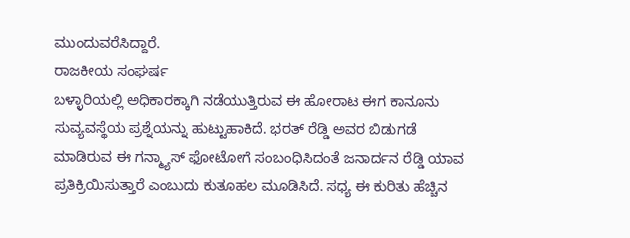ಮುಂದುವರೆಸಿದ್ದಾರೆ.
ರಾಜಕೀಯ ಸಂಘರ್ಷ
ಬಳ್ಳಾರಿಯಲ್ಲಿ ಅಧಿಕಾರಕ್ಕಾಗಿ ನಡೆಯುತ್ತಿರುವ ಈ ಹೋರಾಟ ಈಗ ಕಾನೂನು ಸುವ್ಯವಸ್ಥೆಯ ಪ್ರಶ್ನೆಯನ್ನು ಹುಟ್ಟುಹಾಕಿದೆ. ಭರತ್ ರೆಡ್ಡಿ ಅವರ ಬಿಡುಗಡೆ ಮಾಡಿರುವ ಈ ಗನ್ಮ್ಯಾಸ್ ಫೋಟೋಗೆ ಸಂಬಂಧಿಸಿದಂತೆ ಜನಾರ್ದನ ರೆಡ್ಡಿ ಯಾವ ಪ್ರತಿಕ್ರಿಯಿಸುತ್ತಾರೆ ಎಂಬುದು ಕುತೂಹಲ ಮೂಡಿಸಿದೆ. ಸಧ್ಯ ಈ ಕುರಿತು ಹೆಚ್ಚಿನ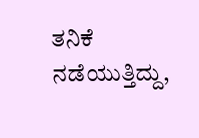ತನಿಕೆ ನಡೆಯುತ್ತಿದ್ದು,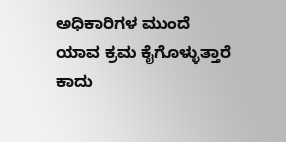ಅಧಿಕಾರಿಗಳ ಮುಂದೆ ಯಾವ ಕ್ರಮ ಕೈಗೊಳ್ಳುತ್ತಾರೆ ಕಾದು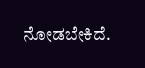ನೋಡಬೇಕಿದೆ.